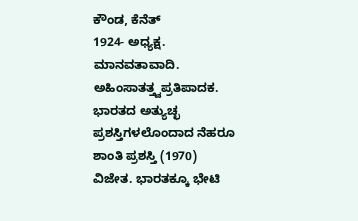ಕೌಂಡ, ಕೆನೆತ್
1924- ಅಧ್ಯಕ್ಷ. ಮಾನವತಾವಾದಿ. ಅಹಿಂಸಾತತ್ತ್ವಪ್ರತಿಪಾದಕ. ಭಾರತದ ಅತ್ಯುಚ್ಛ ಪ್ರಶಸ್ತಿಗಳಲೊಂದಾದ ನೆಹರೂ ಶಾಂತಿ ಪ್ರಶಸ್ತಿ (1970) ವಿಜೇತ. ಭಾರತಕ್ಕೂ ಭೇಟಿ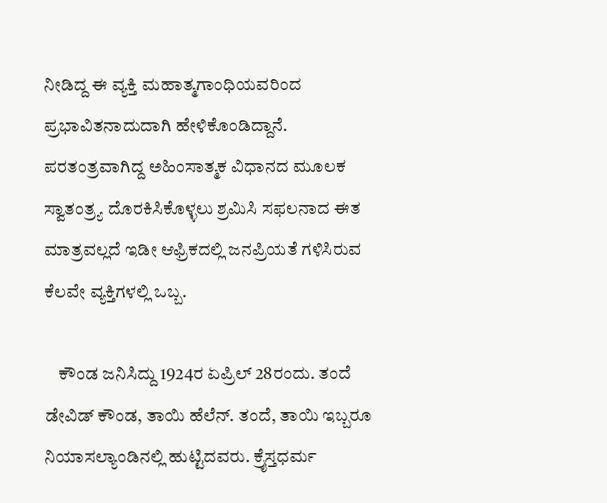ನೀಡಿದ್ದ ಈ ವ್ಯಕ್ತಿ ಮಹಾತ್ಮಗಾಂಧಿಯವರಿಂದ ಪ್ರಭಾವಿತನಾದುದಾಗಿ ಹೇಳಿಕೊಂಡಿದ್ದಾನೆ. ಪರತಂತ್ರವಾಗಿದ್ದ ಅಹಿಂಸಾತ್ಮಕ ವಿಧಾನದ ಮೂಲಕ ಸ್ವಾತಂತ್ರ್ಯ ದೊರಕಿಸಿಕೊಳ್ಳಲು ಶ್ರಮಿಸಿ ಸಫಲನಾದ ಈತ ಮಾತ್ರವಲ್ಲದೆ ಇಡೀ ಆಫ್ರಿಕದಲ್ಲಿ ಜನಪ್ರಿಯತೆ ಗಳಿಸಿರುವ ಕೆಲವೇ ವ್ಯಕ್ತಿಗಳಲ್ಲಿ ಒಬ್ಬ.

    ಕೌಂಡ ಜನಿಸಿದ್ದು 1924ರ ಏಪ್ರಿಲ್ 28ರಂದು. ತಂದೆ ಡೇವಿಡ್ ಕೌಂಡ, ತಾಯಿ ಹೆಲೆನ್. ತಂದೆ, ತಾಯಿ ಇಬ್ಬರೂ ನಿಯಾಸಲ್ಯಾಂಡಿನಲ್ಲಿ ಹುಟ್ಟಿದವರು. ಕ್ರೈಸ್ತಧರ್ಮ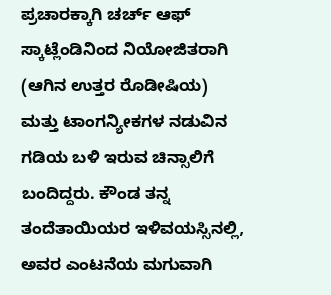ಪ್ರಚಾರಕ್ಕಾಗಿ ಚರ್ಚ್ ಆಫ್ ಸ್ಕಾಟ್ಲೆಂಡಿನಿಂದ ನಿಯೋಜಿತರಾಗಿ (ಆಗಿನ ಉತ್ತರ ರೊಡೀಷಿಯ) ಮತ್ತು ಟಾಂಗನ್ಯೀಕಗಳ ನಡುವಿನ ಗಡಿಯ ಬಳಿ ಇರುವ ಚಿನ್ಸಾಲಿಗೆ ಬಂದಿದ್ದರು. ಕೌಂಡ ತನ್ನ ತಂದೆತಾಯಿಯರ ಇಳಿವಯಸ್ಸಿನಲ್ಲಿ, ಅವರ ಎಂಟನೆಯ ಮಗುವಾಗಿ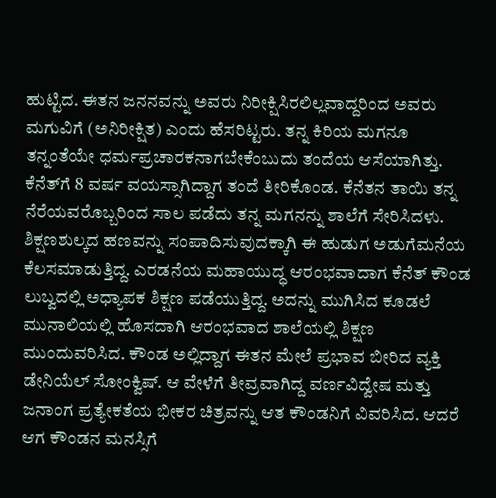ಹುಟ್ಟಿದ. ಈತನ ಜನನವನ್ನು ಅವರು ನಿರೀಕ್ಷಿಸಿರಲಿಲ್ಲವಾದ್ದರಿಂದ ಅವರು ಮಗುವಿಗೆ (ಅನಿರೀಕ್ಷಿತ) ಎಂದು ಹೆಸರಿಟ್ಟರು. ತನ್ನ ಕಿರಿಯ ಮಗನೂ ತನ್ನಂತೆಯೇ ಧರ್ಮಪ್ರಚಾರಕನಾಗಬೇಕೆಂಬುದು ತಂದೆಯ ಆಸೆಯಾಗಿತ್ತು. ಕೆನೆತ್‍ಗೆ 8 ವರ್ಷ ವಯಸ್ಸಾಗಿದ್ದಾಗ ತಂದೆ ತೀರಿಕೊಂಡ. ಕೆನೆತನ ತಾಯಿ ತನ್ನ ನೆರೆಯವರೊಬ್ಬರಿಂದ ಸಾಲ ಪಡೆದು ತನ್ನ ಮಗನನ್ನು ಶಾಲೆಗೆ ಸೇರಿಸಿದಳು. ಶಿಕ್ಷಣಶುಲ್ಕದ ಹಣವನ್ನು ಸಂಪಾದಿಸುವುದಕ್ಕಾಗಿ ಈ ಹುಡುಗ ಅಡುಗೆಮನೆಯ ಕೆಲಸಮಾಡುತ್ತಿದ್ದ. ಎರಡನೆಯ ಮಹಾಯುದ್ಧ ಆರಂಭವಾದಾಗ ಕೆನೆತ್ ಕೌಂಡ ಲುಬ್ವದಲ್ಲಿ ಅಧ್ಯಾಪಕ ಶಿಕ್ಷಣ ಪಡೆಯುತ್ತಿದ್ದ. ಅದನ್ನು ಮುಗಿಸಿದ ಕೂಡಲೆ ಮುನಾಲಿಯಲ್ಲಿ ಹೊಸದಾಗಿ ಆರಂಭವಾದ ಶಾಲೆಯಲ್ಲಿ ಶಿಕ್ಷಣ ಮುಂದುವರಿಸಿದ. ಕೌಂಡ ಅಲ್ಲಿದ್ದಾಗ ಈತನ ಮೇಲೆ ಪ್ರಭಾವ ಬೀರಿದ ವ್ಯಕ್ತಿ ಡೇನಿಯೆಲ್ ಸೋಂಕ್ವಿಷ್. ಆ ವೇಳೆಗೆ ತೀವ್ರವಾಗಿದ್ದ ವರ್ಣವಿದ್ವೇಷ ಮತ್ತು ಜನಾಂಗ ಪ್ರತ್ಯೇಕತೆಯ ಭೀಕರ ಚಿತ್ರವನ್ನು ಆತ ಕೌಂಡನಿಗೆ ವಿವರಿಸಿದ. ಆದರೆ ಆಗ ಕೌಂಡನ ಮನಸ್ಸಿಗೆ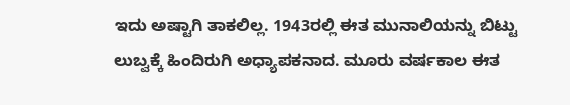ಇದು ಅಷ್ಟಾಗಿ ತಾಕಲಿಲ್ಲ. 1943ರಲ್ಲಿ ಈತ ಮುನಾಲಿಯನ್ನು ಬಿಟ್ಟು ಲುಬ್ವಕ್ಕೆ ಹಿಂದಿರುಗಿ ಅಧ್ಯಾಪಕನಾದ. ಮೂರು ವರ್ಷಕಾಲ ಈತ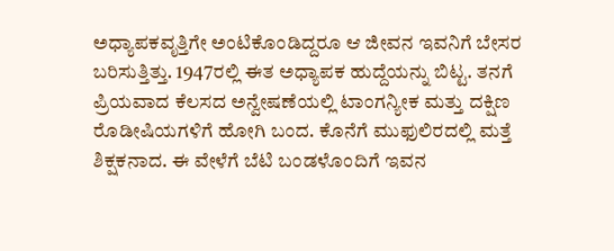ಅಧ್ಯಾಪಕವೃತ್ತಿಗೇ ಅಂಟಿಕೊಂಡಿದ್ದರೂ ಆ ಜೀವನ ಇವನಿಗೆ ಬೇಸರ ಬರಿಸುತ್ತಿತ್ತು. 1947ರಲ್ಲಿ ಈತ ಅಧ್ಯಾಪಕ ಹುದ್ದೆಯನ್ನು ಬಿಟ್ಟ. ತನಗೆ ಪ್ರಿಯವಾದ ಕೆಲಸದ ಅನ್ವೇಷಣೆಯಲ್ಲಿ ಟಾಂಗನ್ಯೀಕ ಮತ್ತು ದಕ್ಷಿಣ ರೊಡೀಷಿಯಗಳಿಗೆ ಹೋಗಿ ಬಂದ. ಕೊನೆಗೆ ಮುಫುಲಿರದಲ್ಲಿ ಮತ್ತೆ ಶಿಕ್ಷಕನಾದ. ಈ ವೇಳೆಗೆ ಬೆಟಿ ಬಂಡಳೊಂದಿಗೆ ಇವನ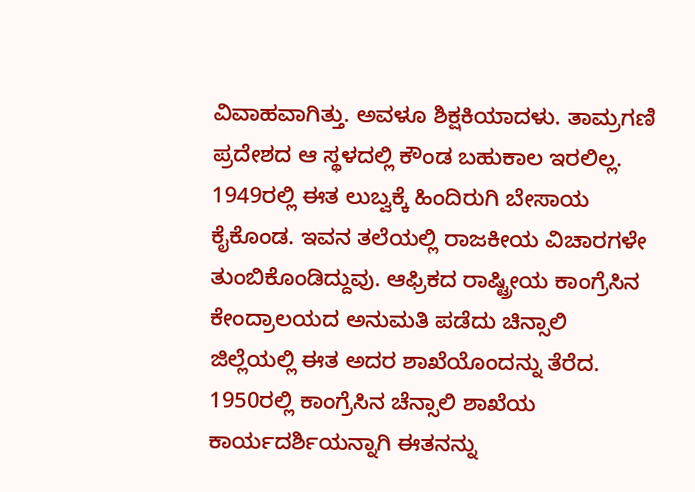ವಿವಾಹವಾಗಿತ್ತು. ಅವಳೂ ಶಿಕ್ಷಕಿಯಾದಳು. ತಾಮ್ರಗಣಿ ಪ್ರದೇಶದ ಆ ಸ್ಥಳದಲ್ಲಿ ಕೌಂಡ ಬಹುಕಾಲ ಇರಲಿಲ್ಲ. 1949ರಲ್ಲಿ ಈತ ಲುಬ್ವಕ್ಕೆ ಹಿಂದಿರುಗಿ ಬೇಸಾಯ ಕೈಕೊಂಡ. ಇವನ ತಲೆಯಲ್ಲಿ ರಾಜಕೀಯ ವಿಚಾರಗಳೇ ತುಂಬಿಕೊಂಡಿದ್ದುವು. ಆಫ್ರಿಕದ ರಾಷ್ಟ್ರೀಯ ಕಾಂಗ್ರೆಸಿನ ಕೇಂದ್ರಾಲಯದ ಅನುಮತಿ ಪಡೆದು ಚಿನ್ಸಾಲಿ ಜಿಲ್ಲೆಯಲ್ಲಿ ಈತ ಅದರ ಶಾಖೆಯೊಂದನ್ನು ತೆರೆದ. 1950ರಲ್ಲಿ ಕಾಂಗ್ರೆಸಿನ ಚೆನ್ಸಾಲಿ ಶಾಖೆಯ ಕಾರ್ಯದರ್ಶಿಯನ್ನಾಗಿ ಈತನನ್ನು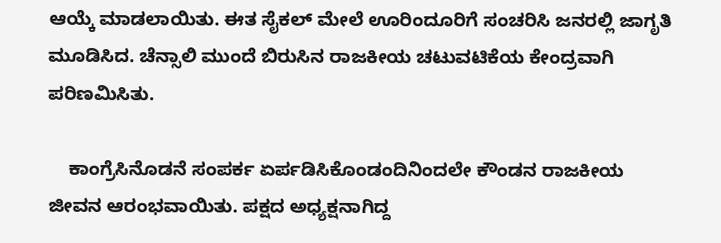ಆಯ್ಕೆ ಮಾಡಲಾಯಿತು. ಈತ ಸೈಕಲ್ ಮೇಲೆ ಊರಿಂದೂರಿಗೆ ಸಂಚರಿಸಿ ಜನರಲ್ಲಿ ಜಾಗೃತಿ ಮೂಡಿಸಿದ. ಚೆನ್ಸಾಲಿ ಮುಂದೆ ಬಿರುಸಿನ ರಾಜಕೀಯ ಚಟುವಟಿಕೆಯ ಕೇಂದ್ರವಾಗಿ ಪರಿಣಮಿಸಿತು.

    ಕಾಂಗ್ರೆಸಿನೊಡನೆ ಸಂಪರ್ಕ ಏರ್ಪಡಿಸಿಕೊಂಡಂದಿನಿಂದಲೇ ಕೌಂಡನ ರಾಜಕೀಯ ಜೀವನ ಆರಂಭವಾಯಿತು. ಪಕ್ಷದ ಅಧ್ಯಕ್ಷನಾಗಿದ್ದ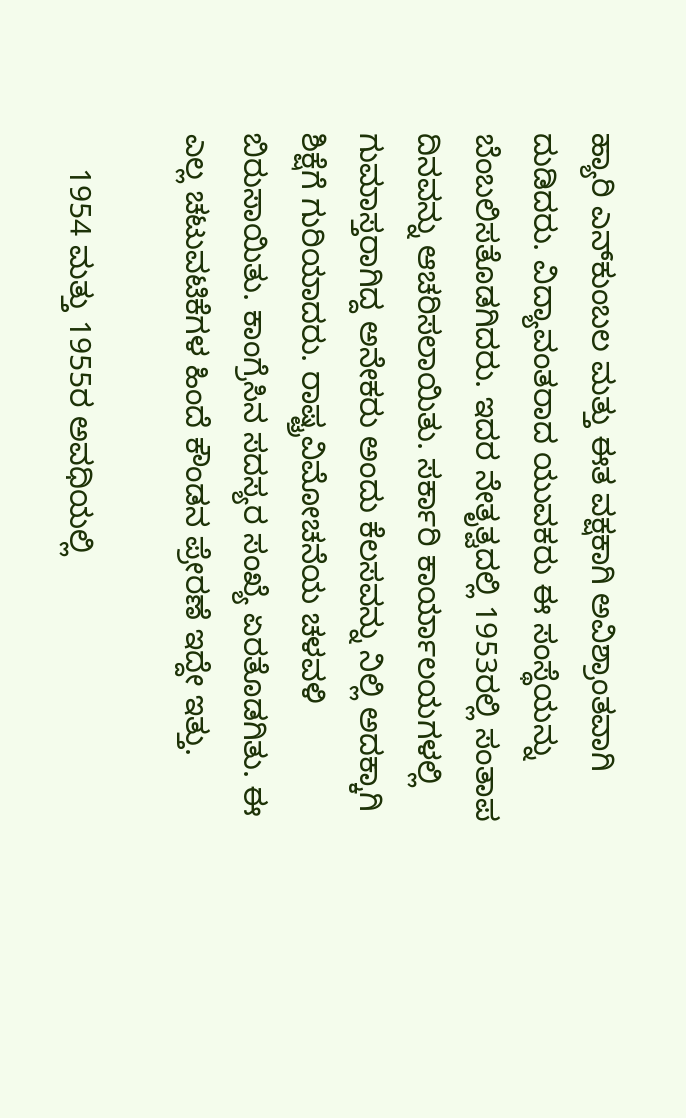ಹ್ಯಾರಿ ಎನ್‍ಕುಂಬಲ ಮತ್ತು ಈತ ವಕ್ಷಕಾಗಿ ಅವಿಶ್ರಾಂತವಾಗಿ ದುಡಿದರು. ವಿದ್ಯಾವಂತರಾದ ಯುವಕರು ಈ ಸಂಸ್ಥೆಯನ್ನು ಬೆಂಬಲಿಸತೊಡಗಿದರು. ಇದರ ನೇತೃತ್ವದಲ್ಲಿ 1953ರಲ್ಲಿ ಸಂತಾಪ ದಿನವನ್ನು ಆಚರಿಸಲಾಯಿತು. ಸರ್ಕಾರಿ ಕಾರ್ಯಾಲಯಗಳಲ್ಲಿ ಗುಮಾಸ್ತರಾಗಿದ್ದ ಅನೇಕರು ಅಂದು ಕೆಲಸವನ್ನು ನಿಲ್ಲಿ ಅದಕ್ಕಾಗಿ ಶಿಕ್ಷೆಗೆ ಗುರಿಯಾದರು. ರಾಷ್ಟ್ರವಿಮೋಚನೆಯ ಚಳವಳಿ ಬಿರುಸಾಯಿತು. ಕಾಂಗ್ರೆಸಿನ ಸದಸ್ಯರ ಸಂಖ್ಯೆ ಏರತೊಡಗಿತು. ಈ ಎಲ್ಲ ಚಟುವಟಿಕೆಗಳ ಹಿಂದೆ ಕೌಂಡನ ಪ್ರೇರಣೆ ಇದ್ದೇ ಇತ್ತು.

    1954 ಮತ್ತು 1955ರ ಅವಧಿಯಲ್ಲಿ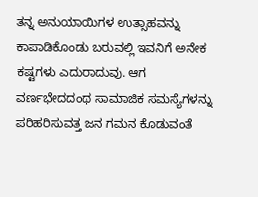ತನ್ನ ಅನುಯಾಯಿಗಳ ಉತ್ಸಾಹವನ್ನು ಕಾಪಾಡಿಕೊಂಡು ಬರುವಲ್ಲಿ ಇವನಿಗೆ ಅನೇಕ ಕಷ್ಟಗಳು ಎದುರಾದುವು. ಆಗ ವರ್ಣಭೇದದಂಥ ಸಾಮಾಜಿಕ ಸಮಸ್ಯೆಗಳನ್ನು ಪರಿಹರಿಸುವತ್ತ ಜನ ಗಮನ ಕೊಡುವಂತೆ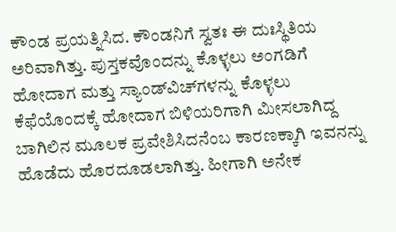ಕೌಂಡ ಪ್ರಯತ್ನಿಸಿದ. ಕೌಂಡನಿಗೆ ಸ್ವತಃ ಈ ದುಃಸ್ಥಿತಿಯ ಅರಿವಾಗಿತ್ತು. ಪುಸ್ತಕವೊಂದನ್ನು ಕೊಳ್ಳಲು ಅಂಗಡಿಗೆ ಹೋದಾಗ ಮತ್ತು ಸ್ಯಾಂಡ್‍ವಿಚ್‍ಗಳನ್ನು ಕೊಳ್ಳಲು ಕೆಫೆಯೊಂದಕ್ಕೆ ಹೋದಾಗ ಬಿಳಿಯರಿಗಾಗಿ ಮೀಸಲಾಗಿದ್ದ ಬಾಗಿಲಿನ ಮೂಲಕ ಪ್ರವೇಶಿಸಿದನೆಂಬ ಕಾರಣಕ್ಕಾಗಿ ಇವನನ್ನು ಹೊಡೆದು ಹೊರದೂಡಲಾಗಿತ್ತು. ಹೀಗಾಗಿ ಅನೇಕ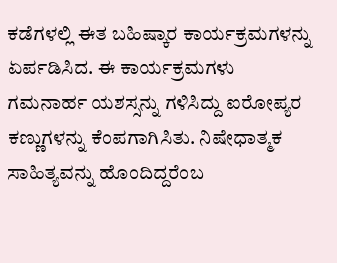ಕಡೆಗಳಲ್ಲಿ ಈತ ಬಹಿಷ್ಕಾರ ಕಾರ್ಯಕ್ರಮಗಳನ್ನು ಏರ್ಪಡಿಸಿದ. ಈ ಕಾರ್ಯಕ್ರಮಗಳು ಗಮನಾರ್ಹ ಯಶಸ್ಸನ್ನು ಗಳಿಸಿದ್ದು ಐರೋಪ್ಯರ ಕಣ್ಣುಗಳನ್ನು ಕೆಂಪಗಾಗಿಸಿತು. ನಿಷೇಧಾತ್ಮಕ ಸಾಹಿತ್ಯವನ್ನು ಹೊಂದಿದ್ದರೆಂಬ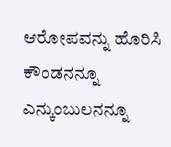ಆರೋಪವನ್ನು ಹೊರಿಸಿ ಕೌಂಡನನ್ನೂ ಎನ್ಕುಂಬುಲನನ್ನೂ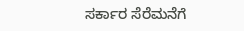ಸರ್ಕಾರ ಸೆರೆಮನೆಗೆ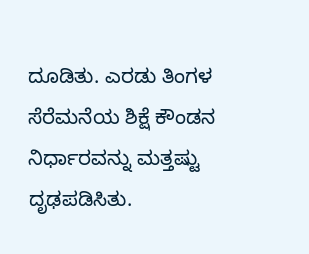ದೂಡಿತು. ಎರಡು ತಿಂಗಳ ಸೆರೆಮನೆಯ ಶಿಕ್ಷೆ ಕೌಂಡನ ನಿರ್ಧಾರವನ್ನು ಮತ್ತಷ್ಟು ದೃಢಪಡಿಸಿತು.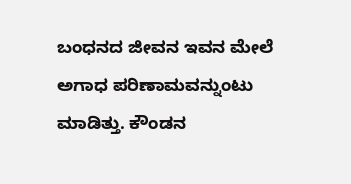ಬಂಧನದ ಜೀವನ ಇವನ ಮೇಲೆ ಅಗಾಧ ಪರಿಣಾಮವನ್ನುಂಟು ಮಾಡಿತ್ತು. ಕೌಂಡನ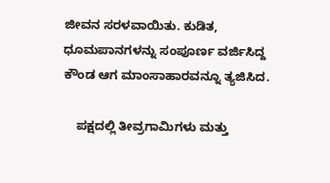ಜೀವನ ಸರಳವಾಯಿತು. ಕುಡಿತ, ಧೂಮಪಾನಗಳನ್ನು ಸಂಪೂರ್ಣ ವರ್ಜಿಸಿದ್ದ ಕೌಂಡ ಆಗ ಮಾಂಸಾಹಾರವನ್ನೂ ತ್ಯಜಿಸಿದ.

    ಪಕ್ಷದಲ್ಲಿ ತೀವ್ರಗಾಮಿಗಳು ಮತ್ತು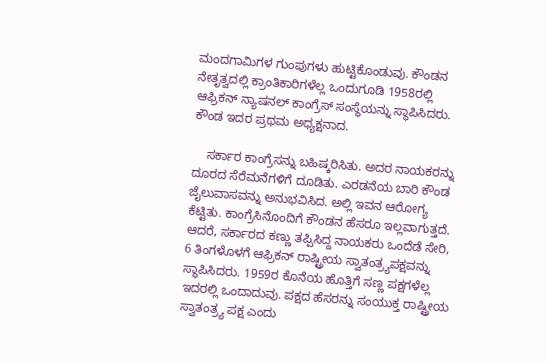ಮಂದಗಾಮಿಗಳ ಗುಂಪುಗಳು ಹುಟ್ಟಿಕೊಂಡುವು. ಕೌಂಡನ ನೇತೃತ್ವದಲ್ಲಿ ಕ್ರಾಂತಿಕಾರಿಗಳೆಲ್ಲ ಒಂದುಗೂಡಿ 1958ರಲ್ಲಿ ಆಫ್ರಿಕನ್ ನ್ಯಾಷನಲ್ ಕಾಂಗ್ರೆಸ್ ಸಂಸ್ಥೆಯನ್ನು ಸ್ಥಾಪಿಸಿದರು. ಕೌಂಡ ಇದರ ಪ್ರಥಮ ಅಧ್ಯಕ್ಷನಾದ.

    ಸರ್ಕಾರ ಕಾಂಗ್ರೆಸನ್ನು ಬಹಿಷ್ಕರಿಸಿತು. ಅದರ ನಾಯಕರನ್ನು ದೂರದ ಸೆರೆಮನೆಗಳಿಗೆ ದೂಡಿತು. ಎರಡನೆಯ ಬಾರಿ ಕೌಂಡ ಜೈಲುವಾಸವನ್ನು ಅನುಭವಿಸಿದ. ಅಲ್ಲಿ ಇವನ ಆರೋಗ್ಯ ಕೆಟ್ಟಿತು. ಕಾಂಗ್ರೆಸಿನೊಂದಿಗೆ ಕೌಂಡನ ಹೆಸರೂ ಇಲ್ಲವಾಗುತ್ತದೆ. ಆದರೆ, ಸರ್ಕಾರದ ಕಣ್ಣು ತಪ್ಪಿಸಿದ್ದ ನಾಯಕರು ಒಂದೆಡೆ ಸೇರಿ, 6 ತಿಂಗಳೊಳಗೆ ಆಫ್ರಿಕನ್ ರಾಷ್ಟ್ರೀಯ ಸ್ವಾತಂತ್ರ್ಯಪಕ್ಷವನ್ನು ಸ್ಥಾಪಿಸಿದರು. 1959ರ ಕೊನೆಯ ಹೊತ್ತಿಗೆ ಸಣ್ಣ ಪಕ್ಷಗಳೆಲ್ಲ ಇದರಲ್ಲಿ ಒಂದಾದುವು. ಪಕ್ಷದ ಹೆಸರನ್ನು ಸಂಯುಕ್ತ ರಾಷ್ಟ್ರೀಯ ಸ್ವಾತಂತ್ರ್ಯ ಪಕ್ಷ ಎಂದು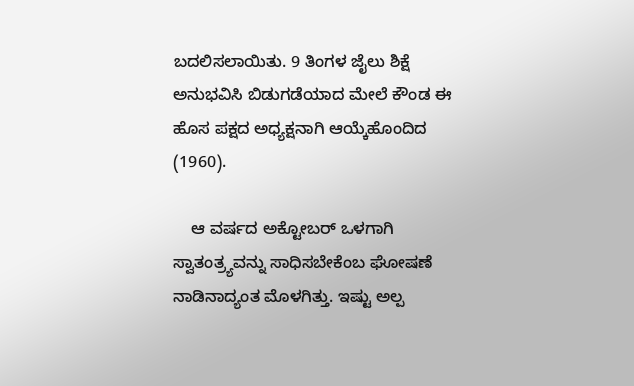ಬದಲಿಸಲಾಯಿತು. 9 ತಿಂಗಳ ಜೈಲು ಶಿಕ್ಷೆ ಅನುಭವಿಸಿ ಬಿಡುಗಡೆಯಾದ ಮೇಲೆ ಕೌಂಡ ಈ ಹೊಸ ಪಕ್ಷದ ಅಧ್ಯಕ್ಷನಾಗಿ ಆಯ್ಕೆಹೊಂದಿದ (1960).

    ಆ ವರ್ಷದ ಅಕ್ಟೋಬರ್ ಒಳಗಾಗಿ ಸ್ವಾತಂತ್ರ್ಯವನ್ನು ಸಾಧಿಸಬೇಕೆಂಬ ಘೋಷಣೆ ನಾಡಿನಾದ್ಯಂತ ಮೊಳಗಿತ್ತು. ಇಷ್ಟು ಅಲ್ಪ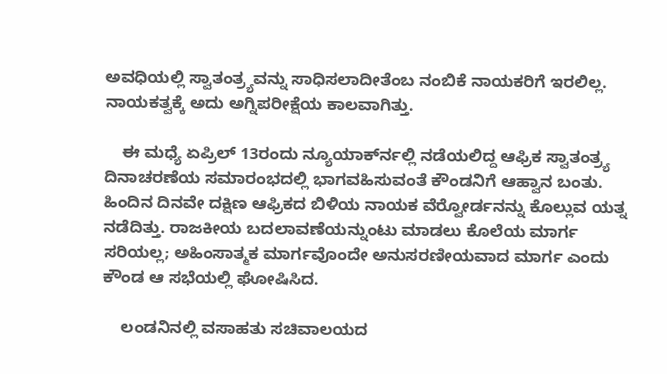ಅವಧಿಯಲ್ಲಿ ಸ್ವಾತಂತ್ರ್ಯವನ್ನು ಸಾಧಿಸಲಾದೀತೆಂಬ ನಂಬಿಕೆ ನಾಯಕರಿಗೆ ಇರಲಿಲ್ಲ. ನಾಯಕತ್ವಕ್ಕೆ ಅದು ಅಗ್ನಿಪರೀಕ್ಷೆಯ ಕಾಲವಾಗಿತ್ತು.

    ಈ ಮಧ್ಯೆ ಏಪ್ರಿಲ್ 13ರಂದು ನ್ಯೂಯಾರ್ಕ್‍ನಲ್ಲಿ ನಡೆಯಲಿದ್ದ ಆಫ್ರಿಕ ಸ್ವಾತಂತ್ರ್ಯ ದಿನಾಚರಣೆಯ ಸಮಾರಂಭದಲ್ಲಿ ಭಾಗವಹಿಸುವಂತೆ ಕೌಂಡನಿಗೆ ಆಹ್ವಾನ ಬಂತು. ಹಿಂದಿನ ದಿನವೇ ದಕ್ಷಿಣ ಆಫ್ರಿಕದ ಬಿಳಿಯ ನಾಯಕ ವೆರ್‍ವೋರ್ಡನನ್ನು ಕೊಲ್ಲುವ ಯತ್ನ ನಡೆದಿತ್ತು. ರಾಜಕೀಯ ಬದಲಾವಣೆಯನ್ನುಂಟು ಮಾಡಲು ಕೊಲೆಯ ಮಾರ್ಗ ಸರಿಯಲ್ಲ; ಅಹಿಂಸಾತ್ಮಕ ಮಾರ್ಗವೊಂದೇ ಅನುಸರಣೀಯವಾದ ಮಾರ್ಗ ಎಂದು ಕೌಂಡ ಆ ಸಭೆಯಲ್ಲಿ ಘೋಷಿಸಿದ.

    ಲಂಡನಿನಲ್ಲಿ ವಸಾಹತು ಸಚಿವಾಲಯದ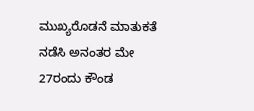ಮುಖ್ಯರೊಡನೆ ಮಾತುಕತೆ ನಡೆಸಿ ಅನಂತರ ಮೇ 27ರಂದು ಕೌಂಡ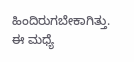ಹಿಂದಿರುಗಬೇಕಾಗಿತ್ತು. ಈ ಮಧ್ಯೆ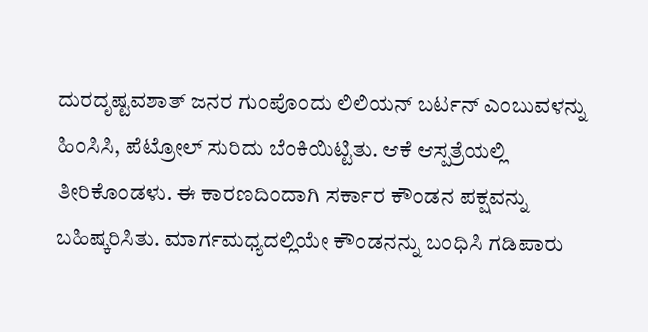ದುರದೃಷ್ಟವಶಾತ್ ಜನರ ಗುಂಪೊಂದು ಲಿಲಿಯನ್ ಬರ್ಟನ್ ಎಂಬುವಳನ್ನು ಹಿಂಸಿಸಿ, ಪೆಟ್ರೋಲ್ ಸುರಿದು ಬೆಂಕಿಯಿಟ್ಟಿತು. ಆಕೆ ಆಸ್ಪತ್ರೆಯಲ್ಲಿ ತೀರಿಕೊಂಡಳು. ಈ ಕಾರಣದಿಂದಾಗಿ ಸರ್ಕಾರ ಕೌಂಡನ ಪಕ್ಷವನ್ನು ಬಹಿಷ್ಕರಿಸಿತು. ಮಾರ್ಗಮಧ್ಯದಲ್ಲಿಯೇ ಕೌಂಡನನ್ನು ಬಂಧಿಸಿ ಗಡಿಪಾರು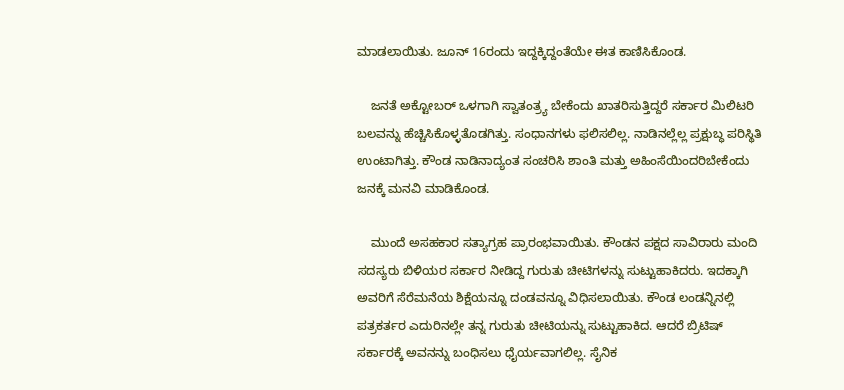ಮಾಡಲಾಯಿತು. ಜೂನ್ 16ರಂದು ಇದ್ದಕ್ಕಿದ್ದಂತೆಯೇ ಈತ ಕಾಣಿಸಿಕೊಂಡ.

    ಜನತೆ ಅಕ್ಟೋಬರ್ ಒಳಗಾಗಿ ಸ್ವಾತಂತ್ರ್ಯ ಬೇಕೆಂದು ಖಾತರಿಸುತ್ತಿದ್ದರೆ ಸರ್ಕಾರ ಮಿಲಿಟರಿ ಬಲವನ್ನು ಹೆಚ್ಚಿಸಿಕೊಳ್ಳತೊಡಗಿತ್ತು. ಸಂಧಾನಗಳು ಫಲಿಸಲಿಲ್ಲ. ನಾಡಿನಲ್ಲೆಲ್ಲ ಪ್ರಕ್ಷುಬ್ಧ ಪರಿಸ್ಥಿತಿ ಉಂಟಾಗಿತ್ತು. ಕೌಂಡ ನಾಡಿನಾದ್ಯಂತ ಸಂಚರಿಸಿ ಶಾಂತಿ ಮತ್ತು ಅಹಿಂಸೆಯಿಂದರಿಬೇಕೆಂದು ಜನಕ್ಕೆ ಮನವಿ ಮಾಡಿಕೊಂಡ.

    ಮುಂದೆ ಅಸಹಕಾರ ಸತ್ಯಾಗ್ರಹ ಪ್ರಾರಂಭವಾಯಿತು. ಕೌಂಡನ ಪಕ್ಷದ ಸಾವಿರಾರು ಮಂದಿ ಸದಸ್ಯರು ಬಿಳಿಯರ ಸರ್ಕಾರ ನೀಡಿದ್ದ ಗುರುತು ಚೀಟಿಗಳನ್ನು ಸುಟ್ಟುಹಾಕಿದರು. ಇದಕ್ಕಾಗಿ ಅವರಿಗೆ ಸೆರೆಮನೆಯ ಶಿಕ್ಷೆಯನ್ನೂ ದಂಡವನ್ನೂ ವಿಧಿಸಲಾಯಿತು. ಕೌಂಡ ಲಂಡನ್ನಿನಲ್ಲಿ ಪತ್ರಕರ್ತರ ಎದುರಿನಲ್ಲೇ ತನ್ನ ಗುರುತು ಚೀಟಿಯನ್ನು ಸುಟ್ಟುಹಾಕಿದ. ಆದರೆ ಬ್ರಿಟಿಷ್ ಸರ್ಕಾರಕ್ಕೆ ಅವನನ್ನು ಬಂಧಿಸಲು ಧೈರ್ಯವಾಗಲಿಲ್ಲ. ಸೈನಿಕ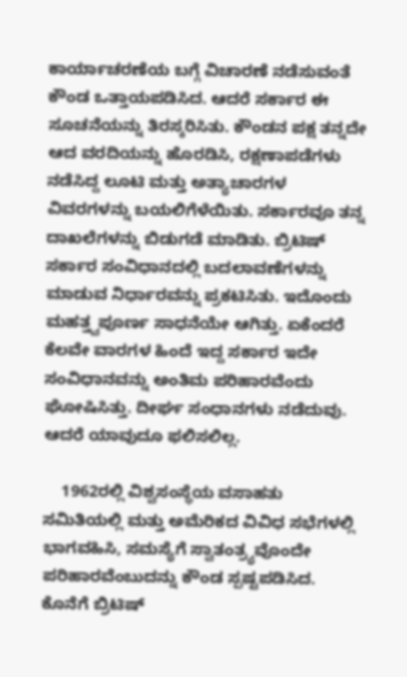ಕಾರ್ಯಾಚರಣೆಯ ಬಗ್ಗೆ ವಿಚಾರಣೆ ನಡೆಸುವಂತೆ ಕೌಂಡ ಒತ್ತಾಯಪಡಿಸಿದ. ಆದರೆ ಸರ್ಕಾರ ಈ ಸೂಚನೆಯನ್ನು ತಿರಸ್ಕರಿಸಿತು. ಕೌಂಡನ ಪಕ್ಷ ತನ್ನದೇ ಆದ ವರದಿಯನ್ನು ಹೊರಡಿಸಿ, ರಕ್ಷಣಾಪಡೆಗಳು ನಡೆಸಿದ್ದ ಲೂಟಿ ಮತ್ತು ಅತ್ಯಾಚಾರಗಳ ವಿವರಗಳನ್ನು ಬಯಲಿಗೆಳೆಯಿತು. ಸರ್ಕಾರವೂ ತನ್ನ ದಾಖಲೆಗಳನ್ನು ಬಿಡುಗಡೆ ಮಾಡಿತು. ಬ್ರಿಟಿಷ್ ಸರ್ಕಾರ ಸಂವಿಧಾನದಲ್ಲಿ ಬದಲಾವಣೆಗಳನ್ನು ಮಾಡುವ ನಿರ್ಧಾರವನ್ನು ಪ್ರಕಟಿಸಿತು. ಇದೊಂದು ಮಹತ್ತ್ವಪೂರ್ಣ ಸಾಧನೆಯೇ ಆಗಿತ್ತು. ಏಕೆಂದರೆ ಕೆಲವೇ ವಾರಗಳ ಹಿಂದೆ ಇದ್ದ ಸರ್ಕಾರ ಇದೇ ಸಂವಿಧಾನವನ್ನು ಅಂತಿಮ ಪರಿಹಾರವೆಂದು ಘೋಷಿಸಿತ್ತು. ದೀರ್ಘ ಸಂಧಾನಗಳು ನಡೆದುವು. ಆದರೆ ಯಾವುದೂ ಫಲಿಸಲಿಲ್ಲ.

    1962ರಲ್ಲಿ ವಿಶ್ವಸಂಸ್ಥೆಯ ವಸಾಹತು ಸಮಿತಿಯಲ್ಲಿ ಮತ್ತು ಅಮೆರಿಕದ ವಿವಿಧ ಸಭೆಗಳಲ್ಲಿ ಭಾಗವಹಿಸಿ, ಸಮಸ್ಯೆಗೆ ಸ್ವಾತಂತ್ರ್ಯವೊಂದೇ ಪರಿಹಾರವೆಂಬುದನ್ನು ಕೌಂಡ ಸ್ಪಷ್ಟಪಡಿಸಿದ. ಕೊನೆಗೆ ಬ್ರಿಟಿಷ್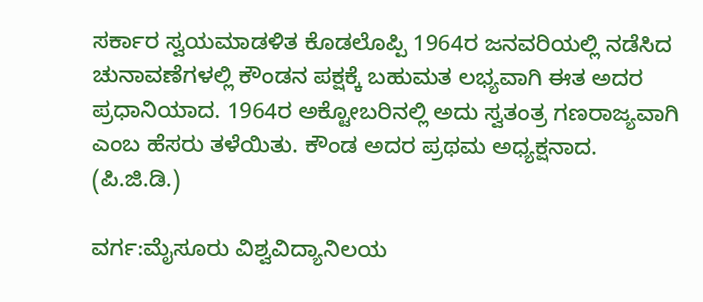ಸರ್ಕಾರ ಸ್ವಯಮಾಡಳಿತ ಕೊಡಲೊಪ್ಪಿ 1964ರ ಜನವರಿಯಲ್ಲಿ ನಡೆಸಿದ ಚುನಾವಣೆಗಳಲ್ಲಿ ಕೌಂಡನ ಪಕ್ಷಕ್ಕೆ ಬಹುಮತ ಲಭ್ಯವಾಗಿ ಈತ ಅದರ ಪ್ರಧಾನಿಯಾದ. 1964ರ ಅಕ್ಟೋಬರಿನಲ್ಲಿ ಅದು ಸ್ವತಂತ್ರ ಗಣರಾಜ್ಯವಾಗಿ ಎಂಬ ಹೆಸರು ತಳೆಯಿತು. ಕೌಂಡ ಅದರ ಪ್ರಥಮ ಅಧ್ಯಕ್ಷನಾದ.                                       (ಪಿ.ಜಿ.ಡಿ.)

ವರ್ಗ:ಮೈಸೂರು ವಿಶ್ವವಿದ್ಯಾನಿಲಯ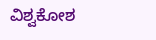ವಿಶ್ವಕೋಶ